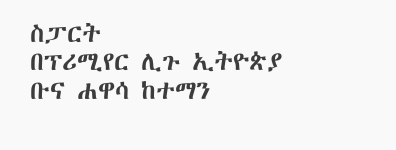ስፓርት
በፕሪሚየር ሊጉ ኢትዮጵያ ቡና ሐዋሳ ከተማን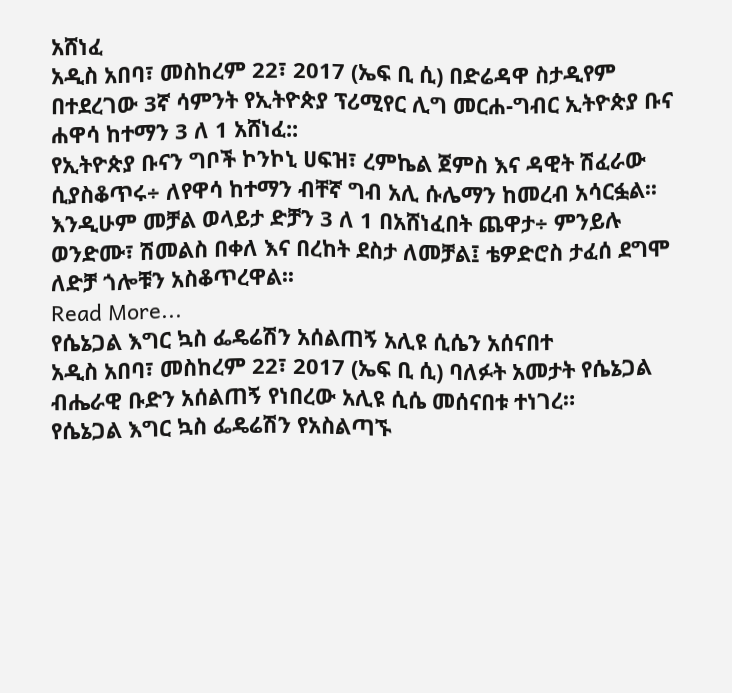አሸነፈ
አዲስ አበባ፣ መስከረም 22፣ 2017 (ኤፍ ቢ ሲ) በድሬዳዋ ስታዲየም በተደረገው 3ኛ ሳምንት የኢትዮጵያ ፕሪሚየር ሊግ መርሐ-ግብር ኢትዮጵያ ቡና ሐዋሳ ከተማን 3 ለ 1 አሸነፈ::
የኢትዮጵያ ቡናን ግቦች ኮንኮኒ ሀፍዝ፣ ረምኬል ጀምስ እና ዳዊት ሽፈራው ሲያስቆጥሩ÷ ለየዋሳ ከተማን ብቸኛ ግብ አሊ ሱሌማን ከመረብ አሳርፏል፡፡
እንዲሁም መቻል ወላይታ ድቻን 3 ለ 1 በአሸነፈበት ጨዋታ÷ ምንይሉ ወንድሙ፣ ሽመልስ በቀለ እና በረከት ደስታ ለመቻል፤ ቴዎድሮስ ታፈሰ ደግሞ ለድቻ ጎሎቹን አስቆጥረዋል፡፡
Read More...
የሴኔጋል እግር ኳስ ፌዴሬሽን አሰልጠኝ አሊዩ ሲሴን አሰናበተ
አዲስ አበባ፣ መስከረም 22፣ 2017 (ኤፍ ቢ ሲ) ባለፉት አመታት የሴኔጋል ብሔራዊ ቡድን አሰልጠኝ የነበረው አሊዩ ሲሴ መሰናበቱ ተነገረ።
የሴኔጋል እግር ኳስ ፌዴሬሽን የአስልጣኙ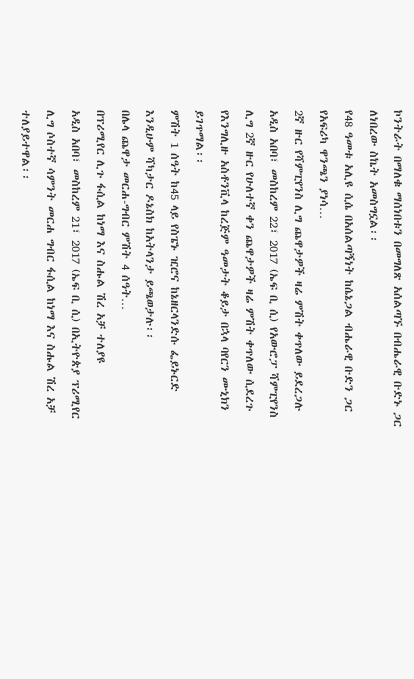ኮንትራት በማለቁ ማሰነበቱን በመግለጽ አሰልጣኙ በብሔራዊ ቡድኑ ጋር ለነበረው ስኬት አመስግኗል፡፡
የ48 ዓመቱ አሊዩ ሲሴ በአሰልጣኝነት ከሴኔጋል ብሔራዊ ቡድን ጋር የአፍሪካ ዋንጫን ያነሳ…
2ኛ ዙር የሻምፒየንስ ሊግ ጨዋታዎች ዛሬ ምሽት ቀጥለው ይደረጋሉ
አዲስ አበባ፣ መስከረም 22፣ 2017 (ኤፍ ቢ ሲ) የአውሮፓ ሻምፒየንስ ሊግ 2ኛ ዙር የሁለተኛ ቀን ጨዋታዎች ዛሬ ምሽት ቀጥለው ሲደረጉ የእንግሊዙ አስቶንቪላ ከረጅም ዓመታት ቆይታ በኋላ ባየርን ሙኒክን ይገጥማል፡፡
ምሽት 1 ሰዓት ከ45 ላይ የስፔኑ ዢሮና ከኔዘርላንድሱ ፌይኑርድ እንዲሁም ሻካታር ዶኔስክ ከአትላንታ ይጫወታሉ፡፡
በሌላ ጨዋታ መርሐ-ግብር ምሽት 4 ሰዓት…
በፕሪሚየር ሊጉ ፋሲል ከነማ እና ስሑል ሽረ አቻ ተለያዩ
አዲስ አበባ፣ መስከረም 21፣ 2017 (ኤፍ ቢ ሲ) በኢትዮጵያ ፕሪሚየር ሊግ ሶስተኛ ሳምንት መርሐ ግብር ፋሲል ከነማ እና ስሑል ሽረ አቻ ተለያይተዋል፡፡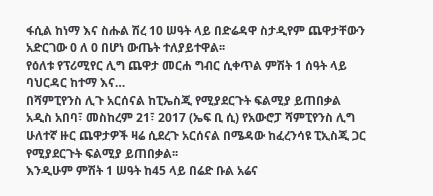ፋሲል ከነማ እና ስሑል ሽረ 10 ሠዓት ላይ በድሬዳዋ ስታዲየም ጨዋታቸውን አድርገው 0 ለ 0 በሆነ ውጤት ተለያይተዋል፡፡
የዕለቱ የፕሪሚየር ሊግ ጨዋታ መርሐ ግብር ሲቀጥል ምሽት 1 ሰዓት ላይ ባህርዳር ከተማ እና…
በሻምፒየንስ ሊጉ አርሰናል ከፒኤስጂ የሚያደርጉት ፍልሚያ ይጠበቃል
አዲስ አበባ፣ መስከረም 21፣ 2017 (ኤፍ ቢ ሲ) የአውሮፓ ሻምፒየንስ ሊግ ሁለተኛ ዙር ጨዋታዎች ዛሬ ሲደረጉ አርሰናል በሜዳው ከፈረንሳዩ ፒኢስጂ ጋር የሚያደርጉት ፍልሚያ ይጠበቃል፡፡
እንዲሁም ምሽት 1 ሠዓት ከ45 ላይ በሬድ ቡል አሬና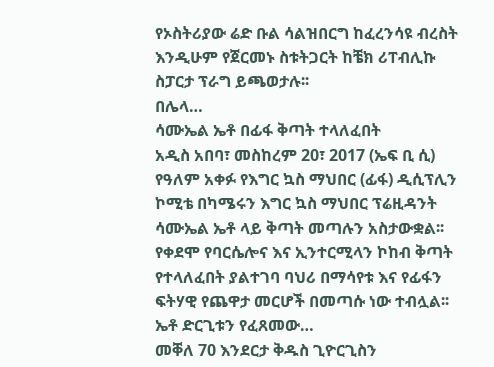የኦስትሪያው ሬድ ቡል ሳልዝበርግ ከፈረንሳዩ ብረስት እንዲሁም የጀርመኑ ስቱትጋርት ከቼክ ሪፐብሊኩ ስፓርታ ፕራግ ይጫወታሉ፡፡
በሌላ…
ሳሙኤል ኤቶ በፊፋ ቅጣት ተላለፈበት
አዲስ አበባ፣ መስከረም 20፣ 2017 (ኤፍ ቢ ሲ) የዓለም አቀፉ የእግር ኳስ ማህበር (ፊፋ) ዲሲፕሊን ኮሚቴ በካሜሩን እግር ኳስ ማህበር ፕሬዚዳንት ሳሙኤል ኤቶ ላይ ቅጣት መጣሉን አስታውቋል፡፡
የቀደሞ የባርሴሎና እና ኢንተርሚላን ኮከብ ቅጣት የተላለፈበት ያልተገባ ባህሪ በማሳየቱ እና የፊፋን ፍትሃዊ የጨዋታ መርሆች በመጣሱ ነው ተብሏል፡፡
ኤቶ ድርጊቱን የፈጸመው…
መቐለ 70 እንደርታ ቅዱስ ጊዮርጊስን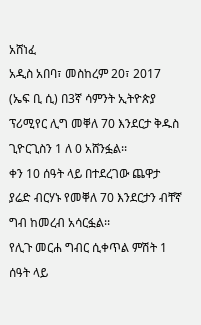አሸነፈ
አዲስ አበባ፣ መስከረም 20፣ 2017 (ኤፍ ቢ ሲ) በ3ኛ ሳምንት ኢትዮጵያ ፕሪሚየር ሊግ መቐለ 70 እንደርታ ቅዱስ ጊዮርጊስን 1 ለ 0 አሸንፏል፡፡
ቀን 10 ሰዓት ላይ በተደረገው ጨዋታ ያሬድ ብርሃኑ የመቐለ 70 እንደርታን ብቸኛ ግብ ከመረብ አሳርፏል፡፡
የሊጉ መርሐ ግብር ሲቀጥል ምሽት 1 ሰዓት ላይ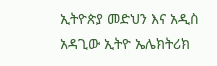ኢትዮጵያ መድህን እና አዲስ አዳጊው ኢትዮ ኤሌክትሪክ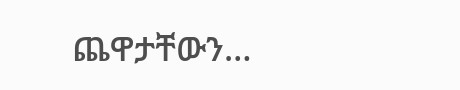ጨዋታቸውን…